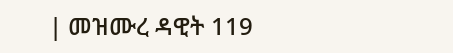| መዝሙረ ዳዊት 119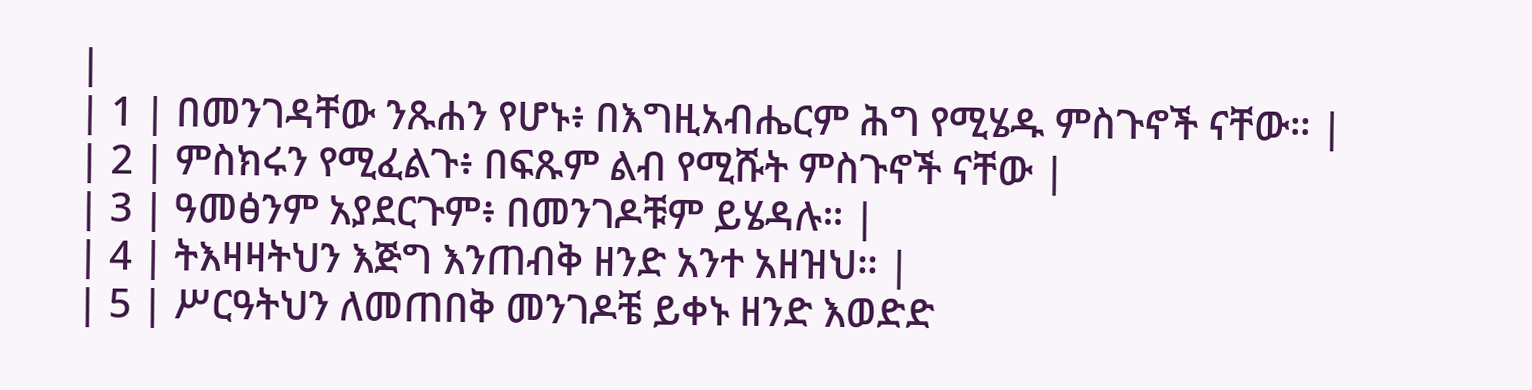|
| 1 | በመንገዳቸው ንጹሐን የሆኑ፥ በእግዚአብሔርም ሕግ የሚሄዱ ምስጉኖች ናቸው። |
| 2 | ምስክሩን የሚፈልጉ፥ በፍጹም ልብ የሚሹት ምስጉኖች ናቸው |
| 3 | ዓመፅንም አያደርጉም፥ በመንገዶቹም ይሄዳሉ። |
| 4 | ትእዛዛትህን እጅግ እንጠብቅ ዘንድ አንተ አዘዝህ። |
| 5 | ሥርዓትህን ለመጠበቅ መንገዶቼ ይቀኑ ዘንድ እወድድ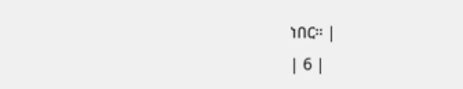ነበር። |
| 6 |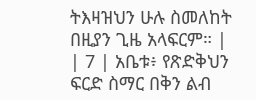ትእዛዝህን ሁሉ ስመለከት በዚያን ጊዜ አላፍርም። |
| 7 | አቤቱ፥ የጽድቅህን ፍርድ ስማር በቅን ልብ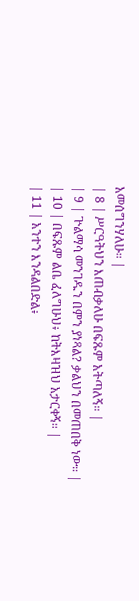አመሰግንሃለሁ። |
| 8 | ሥርዓትህን እጠብቃለሁ በፍጹም አትጣለኝ። |
| 9 | ጕልማሳ መንገዱን በምን ያነጻል? ቃልህን በመጠበቅ ነው። |
| 10 | በፍጹም ልቤ ፈለግሁህ፥ ከትእዛዝህ አታርቀኝ። |
| 11 | አንተን እንዳልበድል፥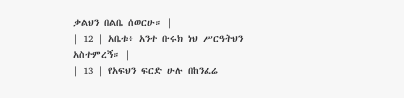ቃልህን በልቤ ሰወርሁ። |
| 12 | አቤቱ፥ አንተ ቡሩክ ነህ ሥርዓትህን አስተምረኝ። |
| 13 | የአፍህን ፍርድ ሁሉ በከንፈሬ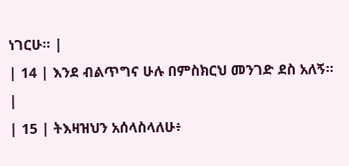ነገርሁ። |
| 14 | እንደ ብልጥግና ሁሉ በምስክርህ መንገድ ደስ አለኝ። |
| 15 | ትእዛዝህን አሰላስላለሁ፥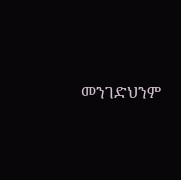መንገድህንም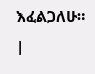እፈልጋለሁ። |